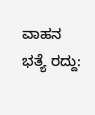ವಾಹನ ಭತ್ಯೆ ರದ್ದು: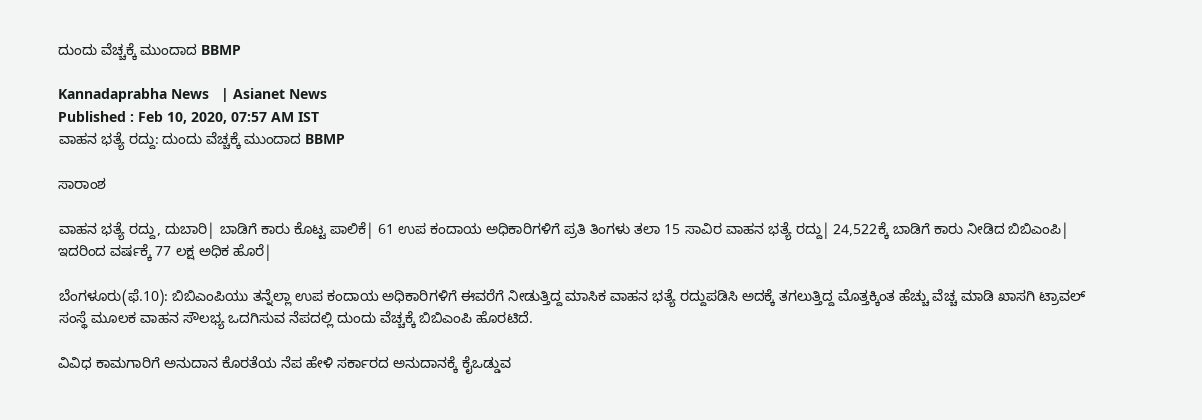ದುಂದು ವೆಚ್ಚಕ್ಕೆ ಮುಂದಾದ BBMP

Kannadaprabha News   | Asianet News
Published : Feb 10, 2020, 07:57 AM IST
ವಾಹನ ಭತ್ಯೆ ರದ್ದು: ದುಂದು ವೆಚ್ಚಕ್ಕೆ ಮುಂದಾದ BBMP

ಸಾರಾಂಶ

ವಾಹನ ಭತ್ಯೆ ರದ್ದು, ದುಬಾರಿ| ಬಾಡಿಗೆ ಕಾರು ಕೊಟ್ಟ ಪಾಲಿಕೆ| 61 ಉಪ ಕಂದಾಯ ಅಧಿಕಾರಿಗಳಿಗೆ ಪ್ರತಿ ತಿಂಗಳು ತಲಾ 15 ಸಾವಿರ ವಾಹನ ಭತ್ಯೆ ರದ್ದು| 24,522ಕ್ಕೆ ಬಾಡಿಗೆ ಕಾರು ನೀಡಿದ ಬಿಬಿಎಂಪಿ| ಇದರಿಂದ ವರ್ಷಕ್ಕೆ 77 ಲಕ್ಷ ಅಧಿಕ ಹೊರೆ|

ಬೆಂಗಳೂರು(ಫೆ.10): ಬಿಬಿಎಂಪಿಯು ತನ್ನೆಲ್ಲಾ ಉಪ ಕಂದಾಯ ಅಧಿಕಾರಿಗಳಿಗೆ ಈವರೆಗೆ ನೀಡುತ್ತಿದ್ದ ಮಾಸಿಕ ವಾಹನ ಭತ್ಯೆ ರದ್ದುಪಡಿಸಿ ಅದಕ್ಕೆ ತಗಲುತ್ತಿದ್ದ ಮೊತ್ತಕ್ಕಿಂತ ಹೆಚ್ಚು ವೆಚ್ಚ ಮಾಡಿ ಖಾಸಗಿ ಟ್ರಾವಲ್‌ ಸಂಸ್ಥೆ ಮೂಲಕ ವಾಹನ ಸೌಲಭ್ಯ ಒದಗಿಸುವ ನೆಪದಲ್ಲಿ ದುಂದು ವೆಚ್ಚಕ್ಕೆ ಬಿಬಿಎಂಪಿ ಹೊರಟಿದೆ.

ವಿವಿಧ ಕಾಮಗಾರಿಗೆ ಅನುದಾನ ಕೊರತೆಯ ನೆಪ ಹೇಳಿ ಸರ್ಕಾರದ ಅನುದಾನಕ್ಕೆ ಕೈಒಡ್ಡುವ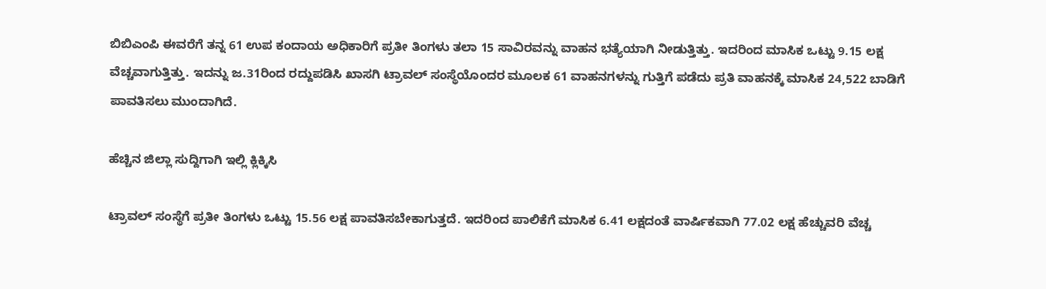ಬಿಬಿಎಂಪಿ ಈವರೆಗೆ ತನ್ನ 61 ಉಪ ಕಂದಾಯ ಅಧಿಕಾರಿಗೆ ಪ್ರತೀ ತಿಂಗಳು ತಲಾ 15 ಸಾವಿರವನ್ನು ವಾಹನ ಭತ್ಯೆಯಾಗಿ ನೀಡುತ್ತಿತ್ತು. ಇದರಿಂದ ಮಾಸಿಕ ಒಟ್ಟು 9.15 ಲಕ್ಷ ವೆಚ್ಚವಾಗುತ್ತಿತ್ತು. ಇದನ್ನು ಜ.31ರಿಂದ ರದ್ದುಪಡಿಸಿ ಖಾಸಗಿ ಟ್ರಾವಲ್‌ ಸಂಸ್ಥೆಯೊಂದರ ಮೂಲಕ 61 ವಾಹನಗಳನ್ನು ಗುತ್ತಿಗೆ ಪಡೆದು ಪ್ರತಿ ವಾಹನಕ್ಕೆ ಮಾಸಿಕ 24,522 ಬಾಡಿಗೆ ಪಾವತಿಸಲು ಮುಂದಾಗಿದೆ.

ಹೆಚ್ಚಿನ ಜಿಲ್ಲಾ ಸುದ್ದಿಗಾಗಿ ಇಲ್ಲಿ ಕ್ಲಿಕ್ಕಿಸಿ

ಟ್ರಾವಲ್‌ ಸಂಸ್ಥೆಗೆ ಪ್ರತೀ ತಿಂಗಳು ಒಟ್ಟು 15.56 ಲಕ್ಷ ಪಾವತಿಸಬೇಕಾಗುತ್ತದೆ. ಇದರಿಂದ ಪಾಲಿಕೆಗೆ ಮಾಸಿಕ 6.41 ಲಕ್ಷದಂತೆ ವಾರ್ಷಿಕವಾಗಿ 77.02 ಲಕ್ಷ ಹೆಚ್ಚುವರಿ ವೆಚ್ಚ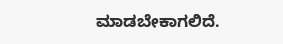ಮಾಡಬೇಕಾಗಲಿದೆ.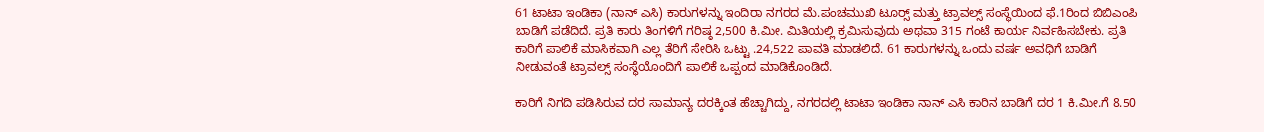61 ಟಾಟಾ ಇಂಡಿಕಾ (ನಾನ್‌ ಎಸಿ) ಕಾರುಗಳನ್ನು ಇಂದಿರಾ ನಗರದ ಮೆ.ಪಂಚಮುಖಿ ಟೂರ್‍ಸ್ ಮತ್ತು ಟ್ರಾವಲ್ಸ್‌ ಸಂಸ್ಥೆಯಿಂದ ಫೆ.1ರಿಂದ ಬಿಬಿಎಂಪಿ ಬಾಡಿಗೆ ಪಡೆದಿದೆ. ಪ್ರತಿ ಕಾರು ತಿಂಗಳಿಗೆ ಗರಿಷ್ಠ 2,500 ಕಿ.ಮೀ. ಮಿತಿಯಲ್ಲಿ ಕ್ರಮಿಸುವುದು ಅಥವಾ 315 ಗಂಟೆ ಕಾರ್ಯ ನಿರ್ವಹಿಸಬೇಕು. ಪ್ರತಿ ಕಾರಿಗೆ ಪಾಲಿಕೆ ಮಾಸಿಕವಾಗಿ ಎಲ್ಲ ತೆರಿಗೆ ಸೇರಿಸಿ ಒಟ್ಟು .24,522 ಪಾವತಿ ಮಾಡಲಿದೆ. 61 ಕಾರುಗಳನ್ನು ಒಂದು ವರ್ಷ ಅವಧಿಗೆ ಬಾಡಿಗೆ ನೀಡುವಂತೆ ಟ್ರಾವಲ್ಸ್‌ ಸಂಸ್ಥೆಯೊಂದಿಗೆ ಪಾಲಿಕೆ ಒಪ್ಪಂದ ಮಾಡಿಕೊಂಡಿದೆ.

ಕಾರಿಗೆ ನಿಗದಿ ಪಡಿಸಿರುವ ದರ ಸಾಮಾನ್ಯ ದರಕ್ಕಿಂತ ಹೆಚ್ಚಾಗಿದ್ದು, ನಗರದಲ್ಲಿ ಟಾಟಾ ಇಂಡಿಕಾ ನಾನ್‌ ಎಸಿ ಕಾರಿನ ಬಾಡಿಗೆ ದರ 1 ಕಿ.ಮೀ.ಗೆ 8.50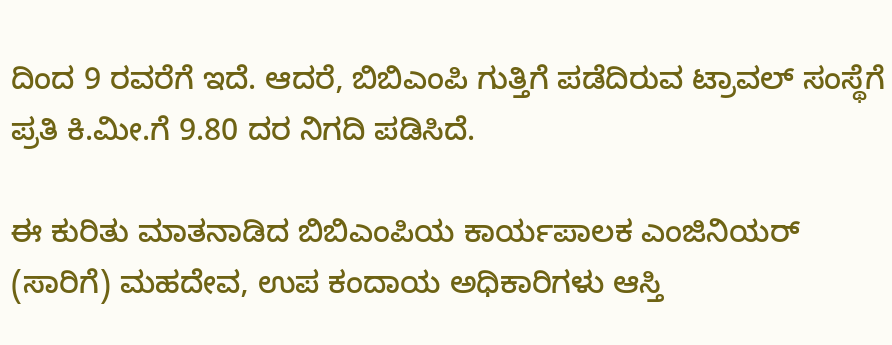ದಿಂದ 9 ರವರೆಗೆ ಇದೆ. ಆದರೆ, ಬಿಬಿಎಂಪಿ ಗುತ್ತಿಗೆ ಪಡೆದಿರುವ ಟ್ರಾವಲ್‌ ಸಂಸ್ಥೆಗೆ ಪ್ರತಿ ಕಿ.ಮೀ.ಗೆ 9.80 ದರ ನಿಗದಿ ಪಡಿಸಿದೆ.

ಈ ಕುರಿತು ಮಾತನಾಡಿದ ಬಿಬಿಎಂಪಿಯ ಕಾರ್ಯಪಾಲಕ ಎಂಜಿನಿಯರ್‌ (ಸಾರಿಗೆ) ಮಹದೇವ, ಉಪ ಕಂದಾಯ ಅಧಿಕಾರಿಗಳು ಆಸ್ತಿ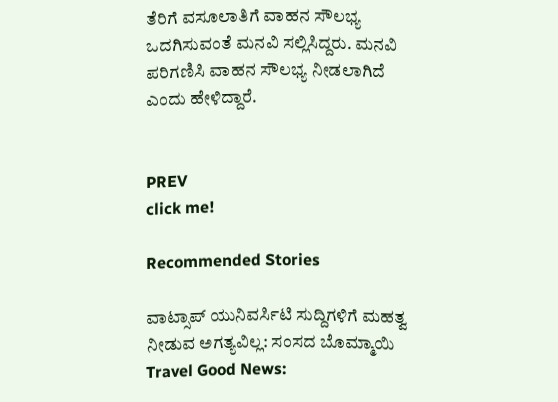ತೆರಿಗೆ ವಸೂಲಾತಿಗೆ ವಾಹನ ಸೌಲಭ್ಯ ಒದಗಿಸುವಂತೆ ಮನವಿ ಸಲ್ಲಿಸಿದ್ದರು. ಮನವಿ ಪರಿಗಣಿಸಿ ವಾಹನ ಸೌಲಭ್ಯ ನೀಡಲಾಗಿದೆ ಎಂದು ಹೇಳಿದ್ದಾರೆ.


PREV
click me!

Recommended Stories

ವಾಟ್ಸಾಪ್ ಯುನಿವರ್ಸಿಟಿ ಸುದ್ದಿಗಳಿಗೆ ಮಹತ್ವ ನೀಡುವ ಅಗತ್ಯವಿಲ್ಲ: ಸಂಸದ ಬೊಮ್ಮಾಯಿ
Travel Good News: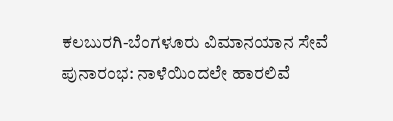ಕಲಬುರಗಿ-ಬೆಂಗಳೂರು ವಿಮಾನಯಾನ ಸೇವೆ ಪುನಾರಂಭ: ನಾಳೆಯಿಂದಲೇ ಹಾರಲಿವೆ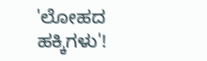'ಲೋಹದ ಹಕ್ಕಿಗಳು'!